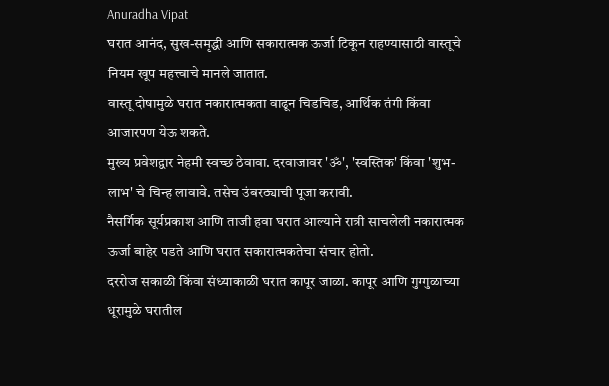Anuradha Vipat
घरात आनंद, सुख-समृद्धी आणि सकारात्मक ऊर्जा टिकून राहण्यासाठी वास्तूचे नियम खूप महत्त्वाचे मानले जातात.
वास्तू दोषामुळे घरात नकारात्मकता वाढून चिडचिड, आर्थिक तंगी किंवा आजारपण येऊ शकते.
मुख्य प्रवेशद्वार नेहमी स्वच्छ ठेवावा. दरवाजावर 'ॐ', 'स्वस्तिक' किंवा 'शुभ-लाभ' चे चिन्ह लावावे. तसेच उंबरठ्याची पूजा करावी.
नैसर्गिक सूर्यप्रकाश आणि ताजी हवा घरात आल्याने रात्री साचलेली नकारात्मक ऊर्जा बाहेर पडते आणि घरात सकारात्मकतेचा संचार होतो.
दररोज सकाळी किंवा संध्याकाळी घरात कापूर जाळा. कापूर आणि गुग्गुळाच्या धूरामुळे घरातील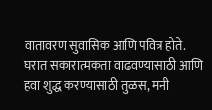वातावरण सुवासिक आणि पवित्र होते.
घरात सकारात्मकता वाढवण्यासाठी आणि हवा शुद्ध करण्यासाठी तुळस, मनी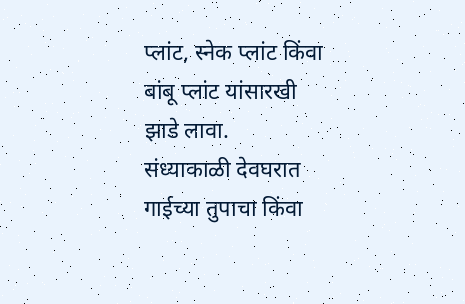प्लांट, स्नेक प्लांट किंवा बांबू प्लांट यांसारखी झाडे लावा.
संध्याकाळी देवघरात गाईच्या तुपाचा किंवा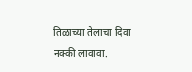तिळाच्या तेलाचा दिवा नक्की लावावा.